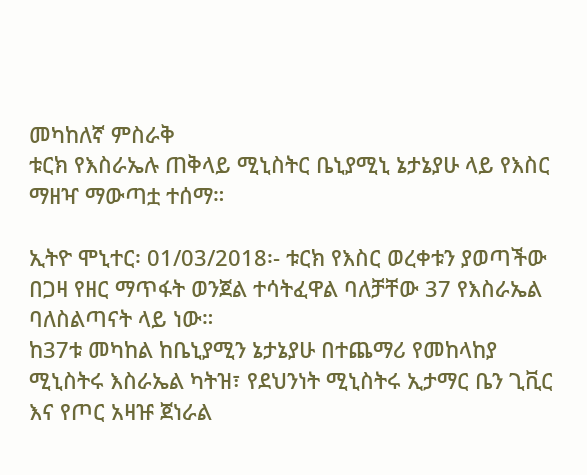መካከለኛ ምስራቅ
ቱርክ የእስራኤሉ ጠቅላይ ሚኒስትር ቤኒያሚኒ ኔታኔያሁ ላይ የእስር ማዘዣ ማውጣቷ ተሰማ።

ኢትዮ ሞኒተር፡ 01/03/2018፡- ቱርክ የእስር ወረቀቱን ያወጣችው በጋዛ የዘር ማጥፋት ወንጀል ተሳትፈዋል ባለቻቸው 37 የእስራኤል ባለስልጣናት ላይ ነው።
ከ37ቱ መካከል ከቤኒያሚን ኔታኔያሁ በተጨማሪ የመከላከያ ሚኒስትሩ እስራኤል ካትዝ፣ የደህንነት ሚኒስትሩ ኢታማር ቤን ጊቪር እና የጦር አዛዡ ጀነራል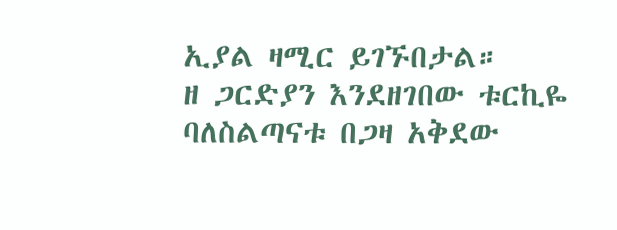ኢያል ዛሚር ይገኙበታል።
ዘ ጋርድያን እንደዘገበው ቱርኪዬ ባለስልጣናቱ በጋዛ አቅደው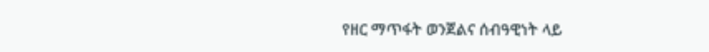የዘር ማጥፋት ወንጀልና ሰብዓዊነት ላይ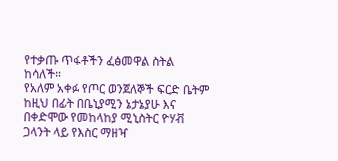የተቃጡ ጥፋቶችን ፈፅመዋል ስትል ከሳለች።
የአለም አቀፉ የጦር ወንጀለኞች ፍርድ ቤትም ከዚህ በፊት በቤኒያሚን ኔታኔያሁ እና በቀድሞው የመከላከያ ሚኒስትር ዮሃቭ ጋላንት ላይ የእስር ማዘዣ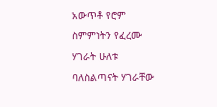አውጥቶ የሮም ስምምነትን የፈረሙ ሃገራት ሁለቱ ባለስልጣናት ሃገራቸው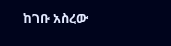ከገቡ አስረው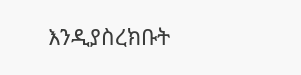እንዲያስረክቡት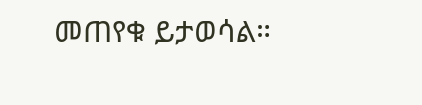መጠየቁ ይታወሳል።